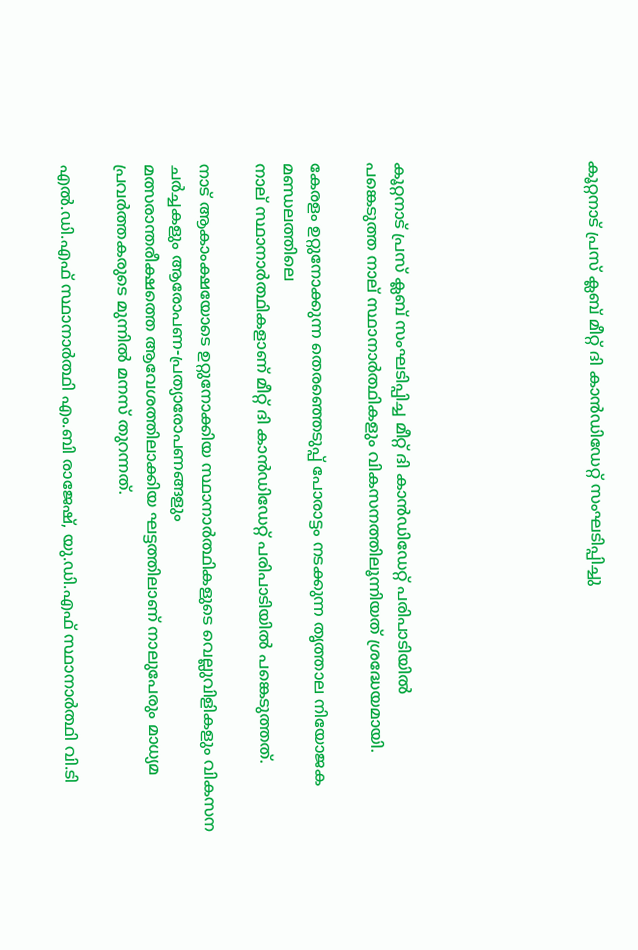കൂറ്റനാട് പ്രസ് ക്ലബ് മീറ്റ് ദി കാൻഡിഡേറ്റ് സംഘടിപ്പിച്ചു






കൂറ്റനാട് പ്രസ് ക്ലബ് സംഘടിപ്പിച്ച മീറ്റ് ദി കാൻഡിഡേറ്റ് പരിപാടിയിൽ
പങ്കെടുത്ത നാല് സ്ഥാനാർത്ഥികളും വികസനത്തിലൂന്നിയത് ശ്രദ്ധേയമായി.

കേരളം ഉറ്റുനോക്കുന്ന തെരഞ്ഞെടുപ്പ് പോരാട്ടം നടക്കുന്ന തൃത്താല നിയോജക മണ്ഡലത്തിലെ
നാല് സ്ഥാനാർത്ഥികളാണ് മീറ്റ് ദി കാൻഡിഡേറ്റ് പരിപാടിയിൽ പങ്കെടുത്തത്.

നാട് ആകാംക്ഷയോടെ ഉറ്റുനോക്കിയ സ്ഥാനാർത്ഥികളുടെ വെല്ലുവിളികളും വികസന ചർച്ചകളും ആരോപണ-പ്രത്യാരോപണങ്ങളും
മത്സരാന്തരീക്ഷത്തെ ആവേശത്തിലാക്കിയ ഘട്ടത്തിലാണ് നാലുപേരും മാധ്യമ പ്രവർത്തകരുടെ മുന്നിൽ മനസ് തുറന്നത്.

എൽ.ഡി.എഫ് സ്ഥാനാർത്ഥി എം.ബി രാജേഷ്, യു.ഡി.എഫ് സ്ഥാനാർത്ഥി വി.ടി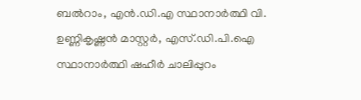ബൽറാം, എൻ.ഡി.എ സ്ഥാനാർത്ഥി വി. ഉണ്ണികൃഷ്ണൻ മാസ്റ്റർ, എസ്.ഡി.പി.ഐ സ്ഥാനാർത്ഥി ഷഹീർ ചാലിപ്പുറം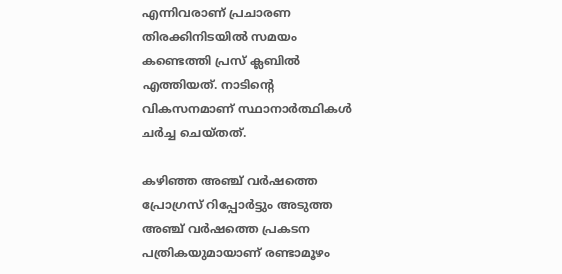എന്നിവരാണ് പ്രചാരണ തിരക്കിനിടയിൽ സമയം കണ്ടെത്തി പ്രസ് ക്ലബിൽ എത്തിയത്. നാടിൻ്റെ വികസനമാണ് സ്ഥാനാർത്ഥികൾ ചർച്ച ചെയ്തത്.

കഴിഞ്ഞ അഞ്ച് വർഷത്തെ പ്രോഗ്രസ് റിപ്പോർട്ടും അടുത്ത അഞ്ച് വർഷത്തെ പ്രകടന പത്രികയുമായാണ് രണ്ടാമൂഴം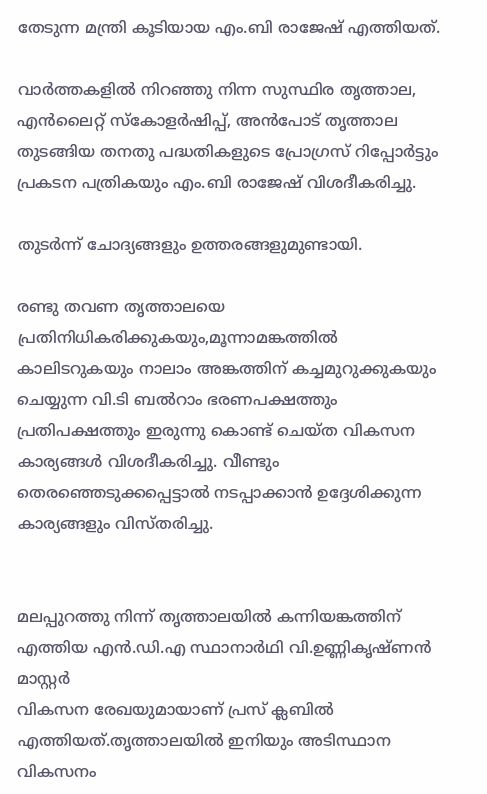തേടുന്ന മന്ത്രി കൂടിയായ എം.ബി രാജേഷ് എത്തിയത്.

വാർത്തകളിൽ നിറഞ്ഞു നിന്ന സുസ്ഥിര തൃത്താല, എൻലൈറ്റ് സ്‌കോളർഷിപ്പ്, അൻപോട് തൃത്താല തുടങ്ങിയ തനതു പദ്ധതികളുടെ പ്രോഗ്രസ് റിപ്പോർട്ടും പ്രകടന പത്രികയും എം.ബി രാജേഷ് വിശദീകരിച്ചു.

തുടർന്ന് ചോദ്യങ്ങളും ഉത്തരങ്ങളുമുണ്ടായി.

രണ്ടു തവണ തൃത്താലയെ
പ്രതിനിധികരിക്കുകയും,മൂന്നാമങ്കത്തിൽ കാലിടറുകയും നാലാം അങ്കത്തിന് കച്ചമുറുക്കുകയും ചെയ്യുന്ന വി.ടി ബൽറാം ഭരണപക്ഷത്തും പ്രതിപക്ഷത്തും ഇരുന്നു കൊണ്ട് ചെയ്ത വികസന കാര്യങ്ങൾ വിശദീകരിച്ചു. വീണ്ടും തെരഞ്ഞെടുക്കപ്പെട്ടാൽ നടപ്പാക്കാൻ ഉദ്ദേശിക്കുന്ന കാര്യങ്ങളും വിസ്‌തരിച്ചു.


മലപ്പുറത്തു നിന്ന് തൃത്താലയിൽ കന്നിയങ്കത്തിന് എത്തിയ എൻ.ഡി.എ സ്ഥാനാർഥി വി.ഉണ്ണികൃഷ്ണൻ മാസ്റ്റർ
വികസന രേഖയുമായാണ് പ്രസ് ക്ലബിൽ എത്തിയത്.തൃത്താലയിൽ ഇനിയും അടിസ്ഥാന വികസനം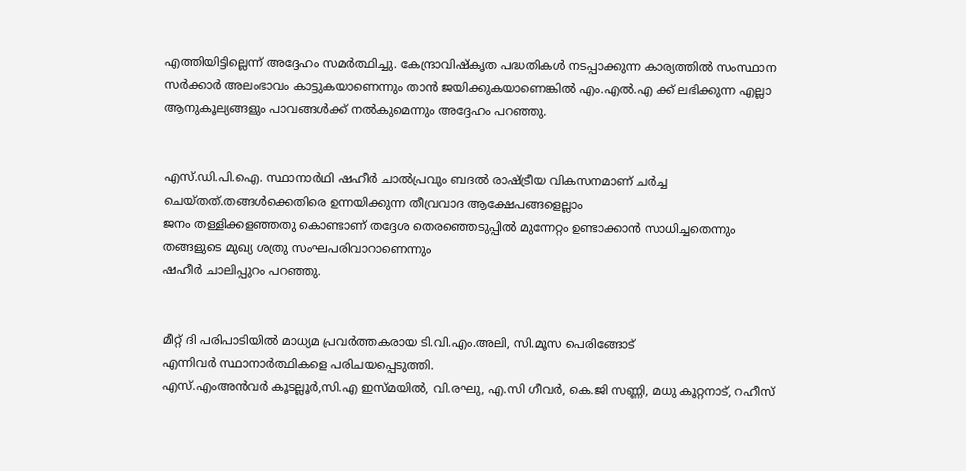എത്തിയിട്ടില്ലെന്ന് അദ്ദേഹം സമർത്ഥിച്ചു. കേന്ദ്രാവിഷ്കൃത പദ്ധതികൾ നടപ്പാക്കുന്ന കാര്യത്തിൽ സംസ്ഥാന സർക്കാർ അലംഭാവം കാട്ടുകയാണെന്നും താൻ ജയിക്കുകയാണെങ്കിൽ എം.എൽ.എ ക്ക് ലഭിക്കുന്ന എല്ലാ ആനുകൂല്യങ്ങളും പാവങ്ങൾക്ക് നൽകുമെന്നും അദ്ദേഹം പറഞ്ഞു.


എസ്.ഡി.പി.ഐ. സ്ഥാനാർഥി ഷഹീർ ചാൽപ്രവും ബദൽ രാഷ്ട്രീയ വികസനമാണ് ചർച്ച ചെയ്തത്.തങ്ങൾക്കെതിരെ ഉന്നയിക്കുന്ന തീവ്രവാദ ആക്ഷേപങ്ങളെല്ലാം
ജനം തള്ളിക്കളഞ്ഞതു കൊണ്ടാണ് തദ്ദേശ തെരഞ്ഞെടുപ്പിൽ മുന്നേറ്റം ഉണ്ടാക്കാൻ സാധിച്ചതെന്നും തങ്ങളുടെ മുഖ്യ ശത്രു സംഘപരിവാറാണെന്നും
ഷഹീർ ചാലിപ്പുറം പറഞ്ഞു.


മീറ്റ് ദി പരിപാടിയിൽ മാധ്യമ പ്രവർത്തകരായ ടി.വി.എം.അലി, സി.മൂസ പെരിങ്ങോട്
എന്നിവർ സ്ഥാനാർത്ഥികളെ പരിചയപ്പെടുത്തി.
എസ്.എംഅൻവർ കൂടല്ലൂർ,സി.എ ഇസ്മയിൽ, വി.രഘു, എ.സി ഗീവർ, കെ.ജി സണ്ണി, മധു കൂറ്റനാട്, റഹീസ്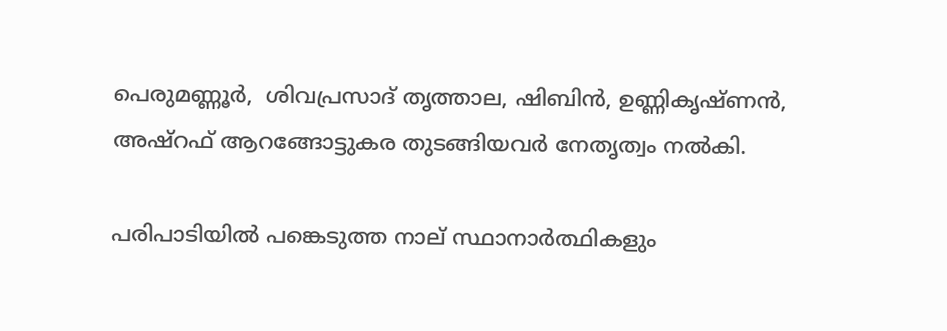പെരുമണ്ണൂർ,  ശിവപ്രസാദ് തൃത്താല, ഷിബിൻ, ഉണ്ണികൃഷ്‌ണൻ, അഷ്‌റഫ് ആറങ്ങോട്ടുകര തുടങ്ങിയവർ നേതൃത്വം നൽകി.

പരിപാടിയിൽ പങ്കെടുത്ത നാല് സ്ഥാനാർത്ഥികളും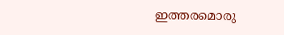ഇത്തരമൊരു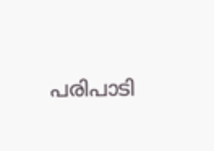പരിപാടി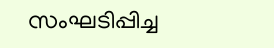സംഘടിപ്പിച്ച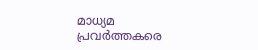മാധ്യമ പ്രവർത്തകരെ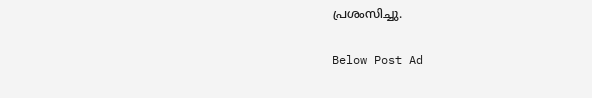പ്രശംസിച്ചു.

Below Post Ad